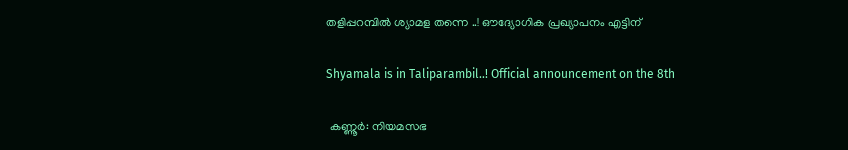തളിപ്പറമ്പിൽ ശ്യാമള തന്നെ ..! ഔദ്യോഗിക പ്രഖ്യാപനം എട്ടിന്

Shyamala is in Taliparambil..! Official announcement on the 8th

 കണ്ണൂർ: നിയമസഭ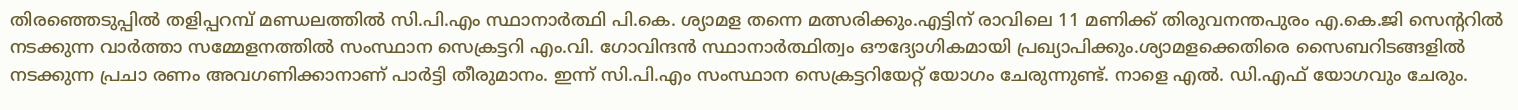തിരഞ്ഞെടുപ്പിൽ തളിപ്പറമ്പ് മണ്ഡ‌ലത്തിൽ സി.പി.എം സ്ഥാനാർത്ഥി പി.കെ. ശ്യാമള തന്നെ മത്സരിക്കും.എട്ടിന് രാവിലെ 11 മണിക്ക് തിരുവനന്തപുരം എ.കെ.ജി സെൻ്ററിൽ നടക്കുന്ന വാർത്താ സമ്മേളനത്തിൽ സംസ്ഥാന സെക്രട്ടറി എം.വി. ഗോവിന്ദൻ സ്ഥാനാർത്ഥിത്വം ഔദ്യോഗികമായി പ്രഖ്യാപിക്കും.ശ്യാമളക്കെതിരെ സൈബറിടങ്ങളിൽ നടക്കുന്ന പ്രചാ രണം അവഗണിക്കാനാണ് പാർട്ടി തീരുമാനം. ഇന്ന് സി.പി.എം സംസ്ഥാന സെക്രട്ടറിയേറ്റ് യോഗം ചേരുന്നുണ്ട്. നാളെ എൽ. ഡി.എഫ് യോഗവും ചേരും.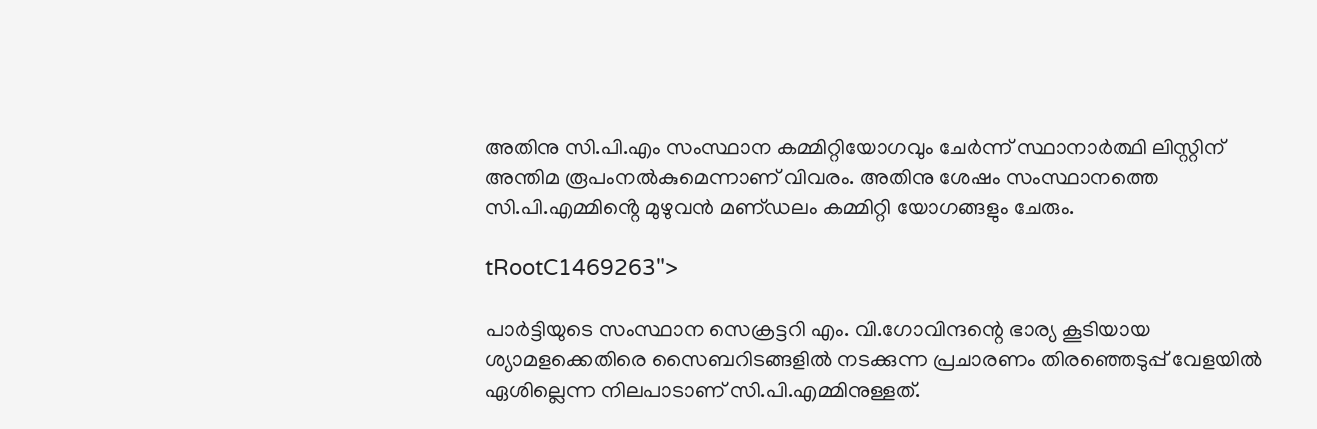അതിനു സി.പി.എം സംസ്ഥാന കമ്മിറ്റിയോഗവും ചേർന്ന് സ്ഥാനാർത്ഥി ലിസ്റ്റിന് അന്തിമ രൂപംനൽകുമെന്നാണ് വിവരം. അതിനു ശേഷം സംസ്ഥാനത്തെ സി.പി.എമ്മിൻ്റെ മുഴുവൻ മണ്‌ഡലം കമ്മിറ്റി യോഗങ്ങളും ചേരും.

tRootC1469263">

പാർട്ടിയുടെ സംസ്ഥാന സെക്രട്ടറി എം. വി.ഗോവിന്ദന്റെ ഭാര്യ കൂടിയായ ശ്യാമളക്കെതിരെ സൈബറിടങ്ങളിൽ നടക്കുന്ന പ്രചാരണം തിരഞ്ഞെടുപ്പ് വേളയിൽ ഏശില്ലെന്ന നിലപാടാണ് സി.പി.എമ്മിനുള്ളത്.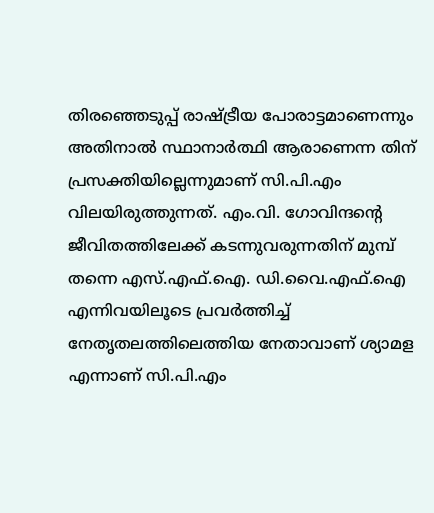തിരഞ്ഞെടുപ്പ് രാഷ്ട്രീയ പോരാട്ടമാണെന്നും അതിനാൽ സ്ഥാനാർത്ഥി ആരാണെന്ന തിന് പ്രസക്തിയില്ലെന്നുമാണ് സി.പി.എം വിലയിരുത്തുന്നത്. എം.വി. ഗോവിന്ദൻ്റെ ജീവിതത്തിലേക്ക് കടന്നുവരുന്നതിന് മുമ്പ് തന്നെ എസ്.എഫ്.ഐ. ഡി.വൈ.എഫ്.ഐ എന്നിവയിലൂടെ പ്രവർത്തിച്ച് നേതൃതലത്തിലെത്തിയ നേതാവാണ് ശ്യാമള എന്നാണ് സി.പി.എം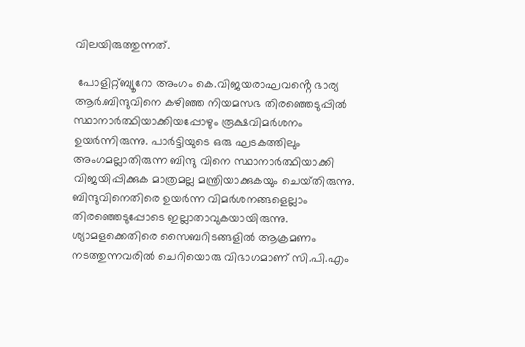വിലയിരുത്തുന്നത്.

 പോളിറ്റ്ബ്യൂറോ അംഗം കെ.വിജയരാഘവൻ്റെ ഭാര്യ ആർ.ബിന്ദുവിനെ കഴിഞ്ഞ നിയമസഭ തിരഞ്ഞെടുപ്പിൽ  സ്ഥാനാർത്ഥിയാക്കിയപ്പോഴും രൂക്ഷവിമർശനം ഉയർന്നിരുന്നു. പാർട്ടിയുടെ ഒരു ഘടകത്തിലും അംഗമല്ലാതിരുന്ന ബിന്ദു വിനെ സ്ഥാനാർത്ഥിയാക്കി വിജയിപ്പിക്കുക മാത്രമല്ല മന്ത്രിയാക്കുകയും ചെയ്‌തിരുന്നു. ബിന്ദുവിനെതിരെ ഉയർന്ന വിമർശനങ്ങളെല്ലാം തിരഞ്ഞെടുപ്പോടെ ഇല്ലാതാവുകയായിരുന്നു. ശ്യാമളക്കെതിരെ സൈബറിടങ്ങളിൽ ആക്രമണം നടത്തുന്നവരിൽ ചെറിയൊരു വിഭാഗമാണ് സി.പി.എം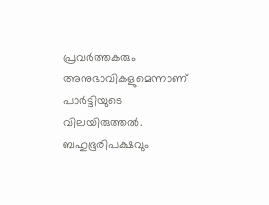പ്രവർത്തകരും അനുഭാവികളുമെന്നാണ് പാർട്ടിയുടെ വിലയിരുത്തൽ. ബഹുഭൂരിപക്ഷവും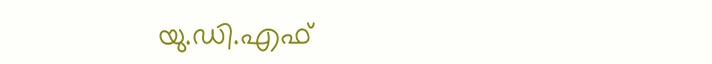യു.ഡി.എഫ്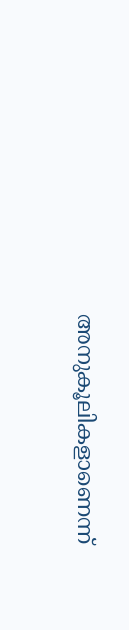അനുകൂലികളാണെന്ന്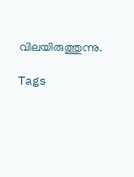വിലയിരുത്തുന്നു.

Tags